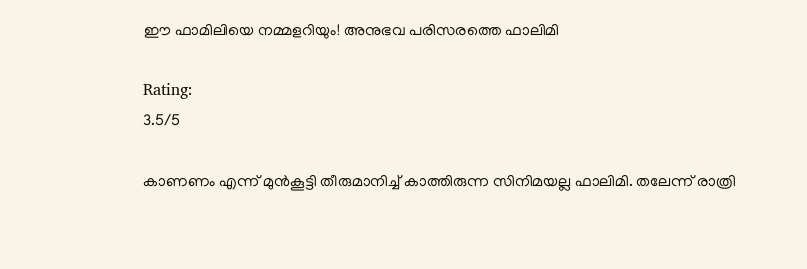ഈ ഫാമിലിയെ നമ്മളറിയും! അനുഭവ പരിസരത്തെ ഫാലിമി

Rating:
3.5/5

കാണണം എന്ന് മുന്‍കൂട്ടി തീരുമാനിച്ച് കാത്തിരുന്ന സിനിമയല്ല ഫാലിമി. തലേന്ന് രാത്രി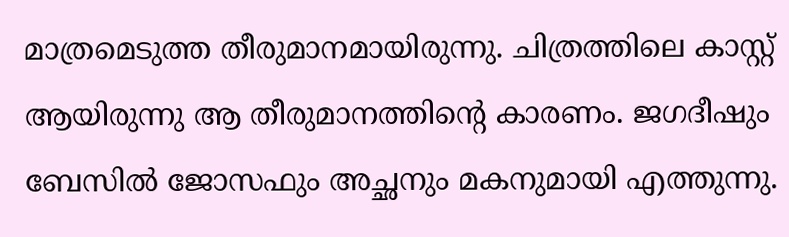മാത്രമെടുത്ത തീരുമാനമായിരുന്നു. ചിത്രത്തിലെ കാസ്റ്റ് ആയിരുന്നു ആ തീരുമാനത്തിന്റെ കാരണം. ജഗദീഷും ബേസില്‍ ജോസഫും അച്ഛനും മകനുമായി എത്തുന്നു.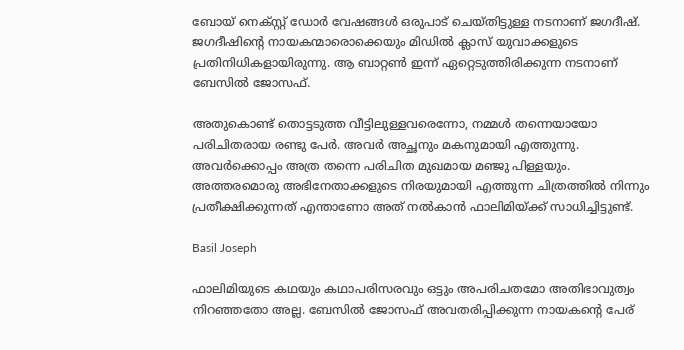ബോയ് നെക്‌സ്റ്റ് ഡോര്‍ വേഷങ്ങള്‍ ഒരുപാട് ചെയ്തിട്ടുള്ള നടനാണ് ജഗദീഷ്. ജഗദീഷിന്റെ നായകന്മാരൊക്കെയും മിഡില്‍ ക്ലാസ് യുവാക്കളുടെ പ്രതിനിധികളായിരുന്നു. ആ ബാറ്റണ്‍ ഇന്ന് ഏറ്റെടുത്തിരിക്കുന്ന നടനാണ് ബേസില്‍ ജോസഫ്.

അതുകൊണ്ട് തൊട്ടടുത്ത വീട്ടിലുള്ളവരെന്നോ, നമ്മള്‍ തന്നെയായോ പരിചിതരായ രണ്ടു പേര്‍. അവര്‍ അച്ഛനും മകനുമായി എത്തുന്നു. അവര്‍ക്കൊപ്പം അത്ര തന്നെ പരിചിത മുഖമായ മഞ്ജു പിള്ളയും. അത്തരമൊരു അഭിനേതാക്കളുടെ നിരയുമായി എത്തുന്ന ചിത്രത്തില്‍ നിന്നും പ്രതീക്ഷിക്കുന്നത് എന്താണോ അത് നല്‍കാന്‍ ഫാലിമിയ്ക്ക് സാധിച്ചിട്ടുണ്ട്.

Basil Joseph

ഫാലിമിയുടെ കഥയും കഥാപരിസരവും ഒട്ടും അപരിചതമോ അതിഭാവുത്വം നിറഞ്ഞതോ അല്ല. ബേസില്‍ ജോസഫ് അവതരിപ്പിക്കുന്ന നായകന്റെ പേര്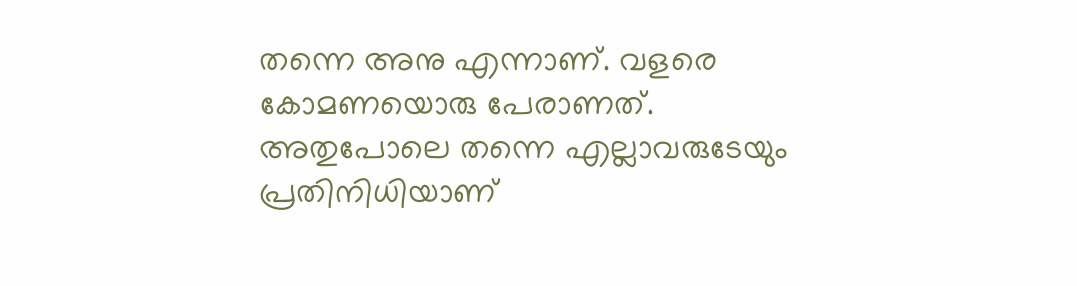തന്നെ അനു എന്നാണ്. വളരെ കോമണയൊരു പേരാണത്. അതുപോലെ തന്നെ എല്ലാവരുടേയും പ്രതിനിധിയാണ്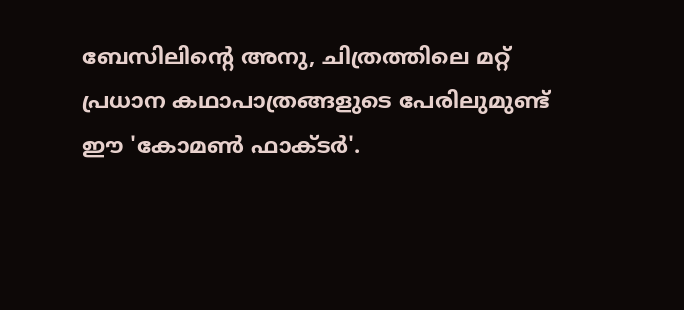ബേസിലിന്റെ അനു, ചിത്രത്തിലെ മറ്റ് പ്രധാന കഥാപാത്രങ്ങളുടെ പേരിലുമുണ്ട് ഈ 'കോമണ്‍ ഫാക്ടര്‍'.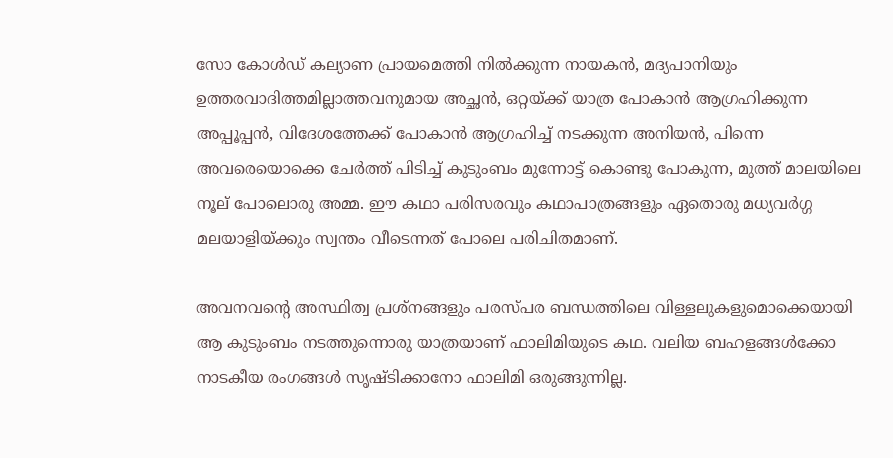സോ കോള്‍ഡ് കല്യാണ പ്രായമെത്തി നില്‍ക്കുന്ന നായകന്‍, മദ്യപാനിയും ഉത്തരവാദിത്തമില്ലാത്തവനുമായ അച്ഛന്‍, ഒറ്റയ്ക്ക് യാത്ര പോകാന്‍ ആഗ്രഹിക്കുന്ന അപ്പൂപ്പന്‍, വിദേശത്തേക്ക് പോകാന്‍ ആഗ്രഹിച്ച് നടക്കുന്ന അനിയന്‍, പിന്നെ അവരെയൊക്കെ ചേര്‍ത്ത് പിടിച്ച് കുടുംബം മുന്നോട്ട് കൊണ്ടു പോകുന്ന, മുത്ത് മാലയിലെ നൂല് പോലൊരു അമ്മ. ഈ കഥാ പരിസരവും കഥാപാത്രങ്ങളും ഏതൊരു മധ്യവര്‍ഗ്ഗ മലയാളിയ്ക്കും സ്വന്തം വീടെന്നത് പോലെ പരിചിതമാണ്.

അവനവന്റെ അസ്ഥിത്വ പ്രശ്‌നങ്ങളും പരസ്പര ബന്ധത്തിലെ വിള്ളലുകളുമൊക്കെയായി ആ കുടുംബം നടത്തുന്നൊരു യാത്രയാണ് ഫാലിമിയുടെ കഥ. വലിയ ബഹളങ്ങള്‍ക്കോ നാടകീയ രംഗങ്ങള്‍ സൃഷ്ടിക്കാനോ ഫാലിമി ഒരുങ്ങുന്നില്ല.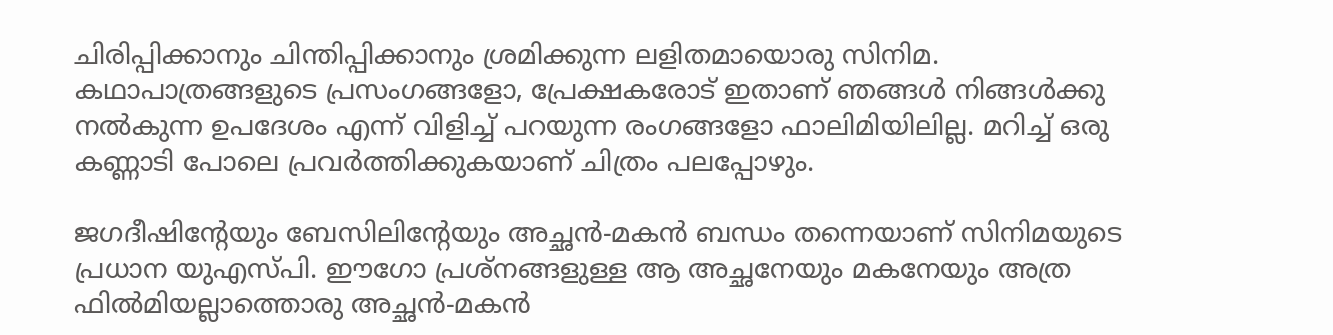ചിരിപ്പിക്കാനും ചിന്തിപ്പിക്കാനും ശ്രമിക്കുന്ന ലളിതമായൊരു സിനിമ. കഥാപാത്രങ്ങളുടെ പ്രസംഗങ്ങളോ, പ്രേക്ഷകരോട് ഇതാണ് ഞങ്ങള്‍ നിങ്ങള്‍ക്കു നല്‍കുന്ന ഉപദേശം എന്ന് വിളിച്ച് പറയുന്ന രംഗങ്ങളോ ഫാലിമിയിലില്ല. മറിച്ച് ഒരു കണ്ണാടി പോലെ പ്രവര്‍ത്തിക്കുകയാണ് ചിത്രം പലപ്പോഴും.

ജഗദീഷിന്റേയും ബേസിലിന്റേയും അച്ഛന്‍-മകന്‍ ബന്ധം തന്നെയാണ് സിനിമയുടെ പ്രധാന യുഎസ്പി. ഈഗോ പ്രശ്‌നങ്ങളുള്ള ആ അച്ഛനേയും മകനേയും അത്ര ഫില്‍മിയല്ലാത്തൊരു അച്ഛന്‍-മകന്‍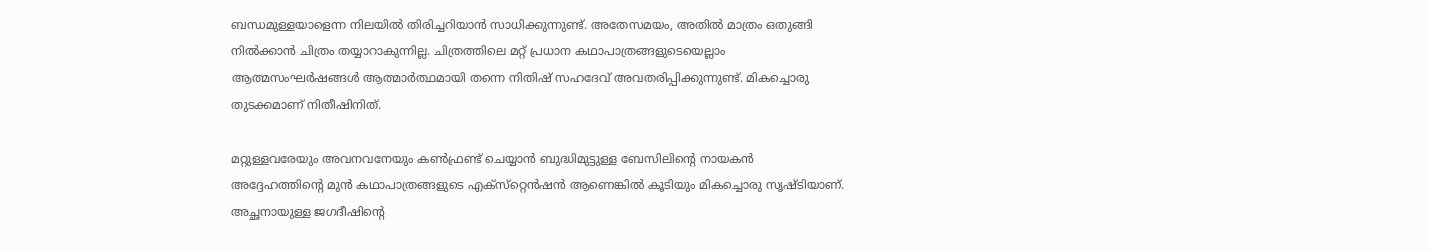ബന്ധമുള്ളയാളെന്ന നിലയില്‍ തിരിച്ചറിയാന്‍ സാധിക്കുന്നുണ്ട്. അതേസമയം, അതില്‍ മാത്രം ഒതുങ്ങി നില്‍ക്കാന്‍ ചിത്രം തയ്യാറാകുന്നില്ല. ചിത്രത്തിലെ മറ്റ് പ്രധാന കഥാപാത്രങ്ങളുടെയെല്ലാം ആത്മസംഘര്‍ഷങ്ങള്‍ ആത്മാര്‍ത്ഥമായി തന്നെ നിതിഷ് സഹദേവ് അവതരിപ്പിക്കുന്നുണ്ട്. മികച്ചൊരു തുടക്കമാണ് നിതീഷിനിത്.

മറ്റുള്ളവരേയും അവനവനേയും കണ്‍ഫ്രണ്ട് ചെയ്യാന്‍ ബുദ്ധിമുട്ടുള്ള ബേസിലിന്റെ നായകന്‍ അദ്ദേഹത്തിന്റെ മുന്‍ കഥാപാത്രങ്ങളുടെ എക്‌സ്‌റ്റെന്‍ഷന്‍ ആണെങ്കില്‍ കൂടിയും മികച്ചൊരു സൃഷ്ടിയാണ്. അച്ഛനായുള്ള ജഗദീഷിന്റെ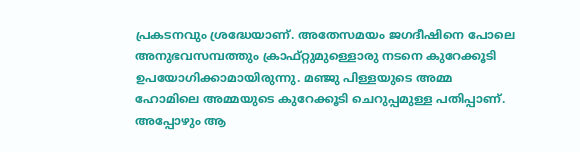പ്രകടനവും ശ്രദ്ധേയാണ്. അതേസമയം ജഗദീഷിനെ പോലെ അനുഭവസമ്പത്തും ക്രാഫ്റ്റുമുള്ളൊരു നടനെ കുറേക്കൂടി ഉപയോഗിക്കാമായിരുന്നു. മഞ്ജു പിള്ളയുടെ അമ്മ ഹോമിലെ അമ്മയുടെ കുറേക്കൂടി ചെറുപ്പമുള്ള പതിപ്പാണ്. അപ്പോഴും ആ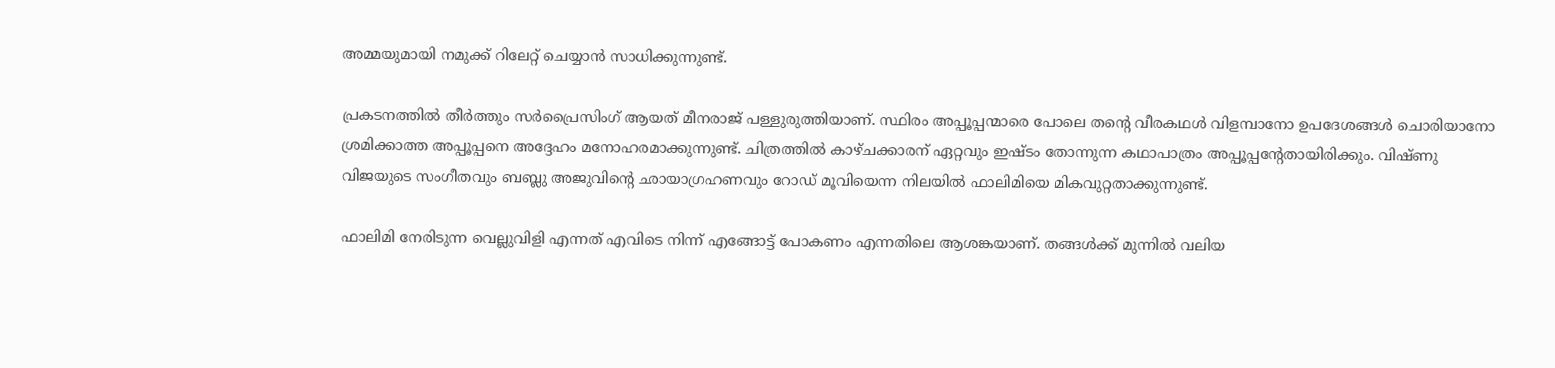അമ്മയുമായി നമുക്ക് റിലേറ്റ് ചെയ്യാന്‍ സാധിക്കുന്നുണ്ട്.

പ്രകടനത്തില്‍ തീര്‍ത്തും സര്‍പ്രൈസിംഗ് ആയത് മീനരാജ് പള്ളുരുത്തിയാണ്. സ്ഥിരം അപ്പൂപ്പന്മാരെ പോലെ തന്റെ വീരകഥള്‍ വിളമ്പാനോ ഉപദേശങ്ങള്‍ ചൊരിയാനോ ശ്രമിക്കാത്ത അപ്പൂപ്പനെ അദ്ദേഹം മനോഹരമാക്കുന്നുണ്ട്. ചിത്രത്തില്‍ കാഴ്ചക്കാരന് ഏറ്റവും ഇഷ്ടം തോന്നുന്ന കഥാപാത്രം അപ്പൂപ്പന്റേതായിരിക്കും. വിഷ്ണു വിജയുടെ സംഗീതവും ബബ്ലു അജുവിന്റെ ഛായാഗ്രഹണവും റോഡ് മൂവിയെന്ന നിലയില്‍ ഫാലിമിയെ മികവുറ്റതാക്കുന്നുണ്ട്.

ഫാലിമി നേരിടുന്ന വെല്ലുവിളി എന്നത് എവിടെ നിന്ന് എങ്ങോട്ട് പോകണം എന്നതിലെ ആശങ്കയാണ്. തങ്ങള്‍ക്ക് മുന്നില്‍ വലിയ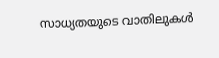സാധ്യതയുടെ വാതിലുകള്‍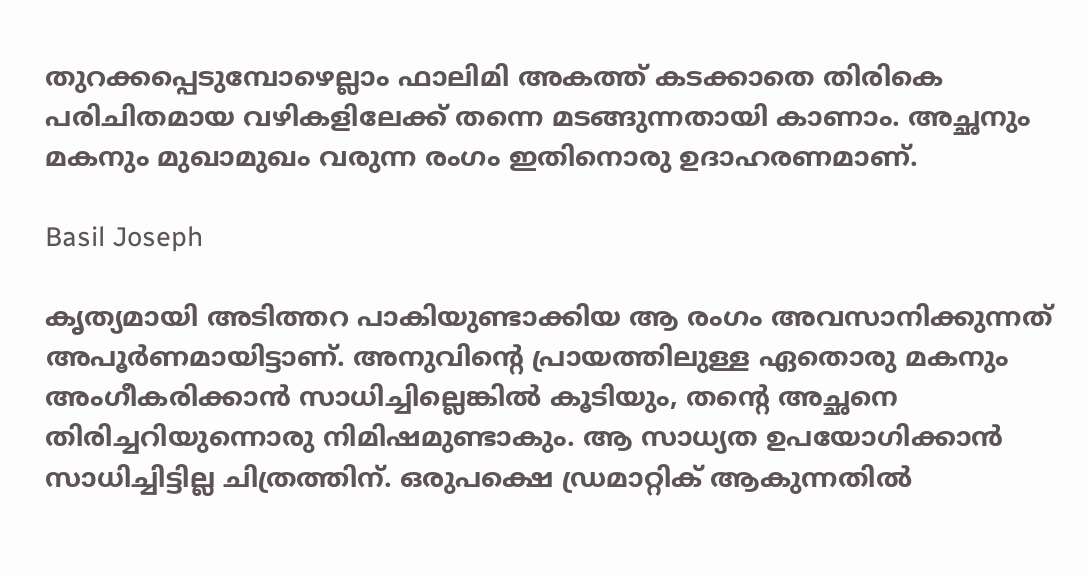തുറക്കപ്പെടുമ്പോഴെല്ലാം ഫാലിമി അകത്ത് കടക്കാതെ തിരികെ പരിചിതമായ വഴികളിലേക്ക് തന്നെ മടങ്ങുന്നതായി കാണാം. അച്ഛനും മകനും മുഖാമുഖം വരുന്ന രംഗം ഇതിനൊരു ഉദാഹരണമാണ്.

Basil Joseph

കൃത്യമായി അടിത്തറ പാകിയുണ്ടാക്കിയ ആ രംഗം അവസാനിക്കുന്നത് അപൂര്‍ണമായിട്ടാണ്. അനുവിന്റെ പ്രായത്തിലുള്ള ഏതൊരു മകനും അംഗീകരിക്കാന്‍ സാധിച്ചില്ലെങ്കില്‍ കൂടിയും, തന്റെ അച്ഛനെ തിരിച്ചറിയുന്നൊരു നിമിഷമുണ്ടാകും. ആ സാധ്യത ഉപയോഗിക്കാന്‍ സാധിച്ചിട്ടില്ല ചിത്രത്തിന്. ഒരുപക്ഷെ ഡ്രമാറ്റിക് ആകുന്നതില്‍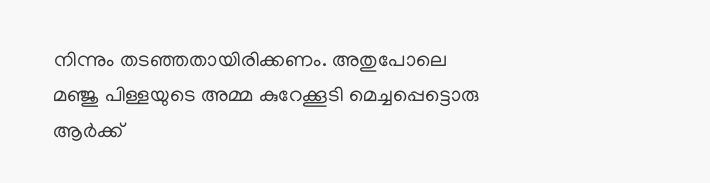നിന്നും തടഞ്ഞതായിരിക്കണം. അതുപോലെ മഞ്ജു പിള്ളയുടെ അമ്മ കുറേക്കൂടി മെച്ചപ്പെട്ടൊരു ആര്‍ക്ക്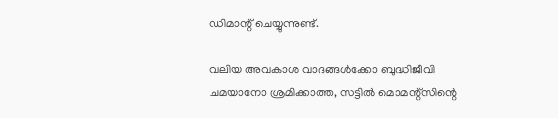ഡിമാന്റ് ചെയ്യുന്നുണ്ട്.

വലിയ അവകാശ വാദങ്ങള്‍ക്കോ ബുദ്ധിജീവി ചമയാനോ ശ്രമിക്കാത്ത, സട്ടില്‍ മൊമന്റ്‌സിന്റെ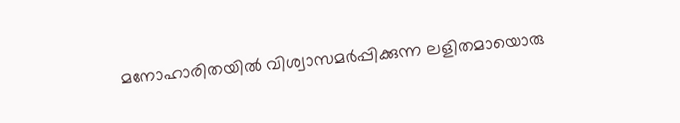മനോഹാരിതയില്‍ വിശ്വാസമര്‍പ്പിക്കുന്ന ലളിതമായൊരു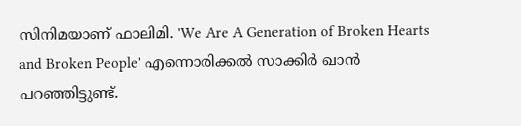സിനിമയാണ് ഫാലിമി. 'We Are A Generation of Broken Hearts and Broken People' എന്നൊരിക്കല്‍ സാക്കിര്‍ ഖാന്‍ പറഞ്ഞിട്ടുണ്ട്.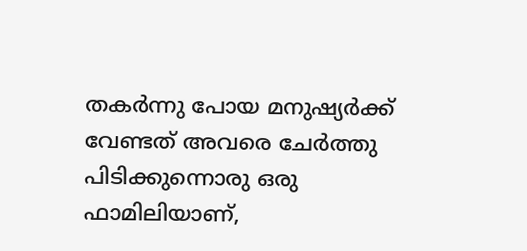തകര്‍ന്നു പോയ മനുഷ്യര്‍ക്ക് വേണ്ടത് അവരെ ചേര്‍ത്തു പിടിക്കുന്നൊരു ഒരു ഫാമിലിയാണ്,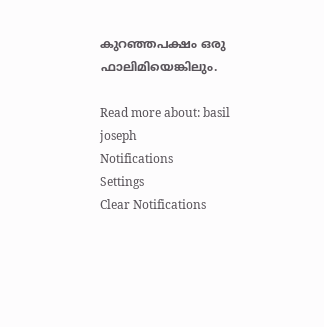കുറഞ്ഞപക്ഷം ഒരു ഫാലിമിയെങ്കിലും.

Read more about: basil joseph
Notifications
Settings
Clear Notifications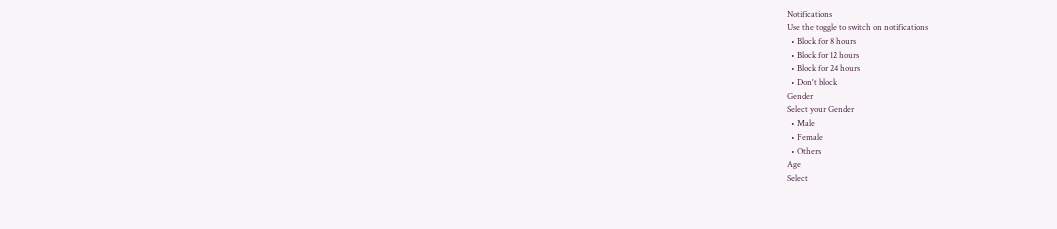Notifications
Use the toggle to switch on notifications
  • Block for 8 hours
  • Block for 12 hours
  • Block for 24 hours
  • Don't block
Gender
Select your Gender
  • Male
  • Female
  • Others
Age
Select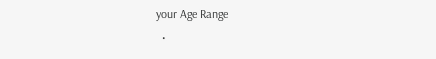your Age Range
  •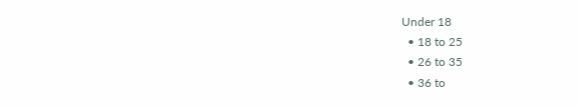Under 18
  • 18 to 25
  • 26 to 35
  • 36 to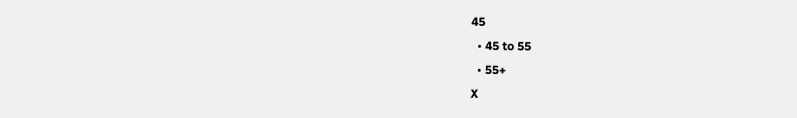45
  • 45 to 55
  • 55+
X